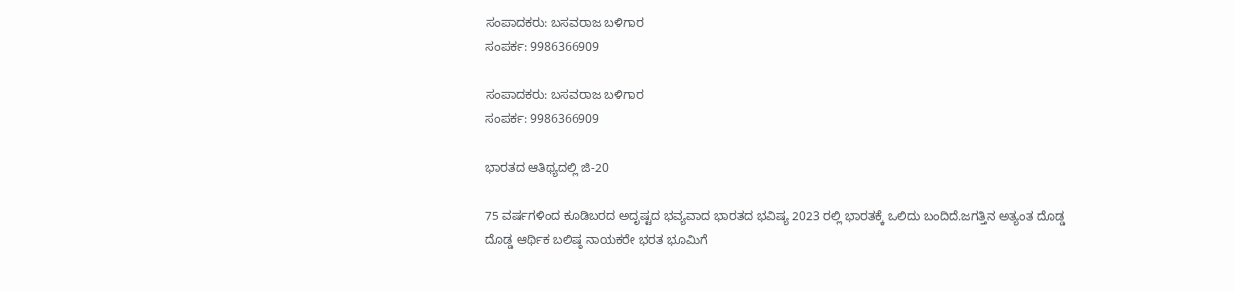ಸಂಪಾದಕರು: ಬಸವರಾಜ ಬಳಿಗಾರ
ಸಂಪರ್ಕ: 9986366909

ಸಂಪಾದಕರು: ಬಸವರಾಜ ಬಳಿಗಾರ
ಸಂಪರ್ಕ: 9986366909

ಭಾರತದ ಆತಿಥ್ಯದಲ್ಲಿ ಜಿ-20

75 ವರ್ಷಗಳಿಂದ ಕೂಡಿಬರದ ಅದೃಷ್ಟದ ಭವ್ಯವಾದ ಭಾರತದ ಭವಿಷ್ಯ 2023 ರಲ್ಲಿ ಭಾರತಕ್ಕೆ ಒಲಿದು ಬಂದಿದೆ.ಜಗತ್ತಿನ ಅತ್ಯಂತ ದೊಡ್ಡ ದೊಡ್ಡ ಆರ್ಥಿಕ ಬಲಿಷ್ಠ ನಾಯಕರೇ ಭರತ ಭೂಮಿಗೆ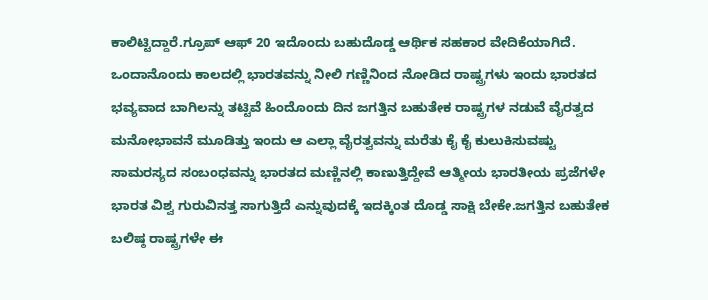ಕಾಲಿಟ್ಟಿದ್ದಾರೆ.ಗ್ರೂಪ್ ಆಫ್ 20 ಇದೊಂದು ಬಹುದೊಡ್ಡ ಆರ್ಥಿಕ ಸಹಕಾರ ವೇದಿಕೆಯಾಗಿದೆ. ಒಂದಾನೊಂದು ಕಾಲದಲ್ಲಿ ಭಾರತವನ್ನು ನೀಲಿ ಗಣ್ಣಿನಿಂದ ನೋಡಿದ ರಾಷ್ಟ್ರಗಳು ಇಂದು ಭಾರತದ ಭವ್ಯವಾದ ಬಾಗಿಲನ್ನು ತಟ್ಟಿವೆ ಹಿಂದೊಂದು ದಿನ ಜಗತ್ತಿನ ಬಹುತೇಕ ರಾಷ್ಟ್ರಗಳ ನಡುವೆ ವೈರತ್ವದ ಮನೋಭಾವನೆ ಮೂಡಿತ್ತು ಇಂದು ಆ ಎಲ್ಲಾ ವೈರತ್ವವನ್ನು ಮರೆತು ಕೈ ಕೈ ಕುಲುಕಿಸುವಷ್ಟು ಸಾಮರಸ್ಯದ ಸಂಬಂಧವನ್ನು ಭಾರತದ ಮಣ್ಣಿನಲ್ಲಿ ಕಾಣುತ್ತಿದ್ದೇವೆ ಆತ್ಮೀಯ ಭಾರತೀಯ ಪ್ರಜೆಗಳೇ ಭಾರತ ವಿಶ್ವ ಗುರುವಿನತ್ತ ಸಾಗುತ್ತಿದೆ ಎನ್ನುವುದಕ್ಕೆ ಇದಕ್ಕಿಂತ ದೊಡ್ಡ ಸಾಕ್ಷಿ ಬೇಕೇ.ಜಗತ್ತಿನ ಬಹುತೇಕ ಬಲಿಷ್ಠ ರಾಷ್ಟ್ರಗಳೇ ಈ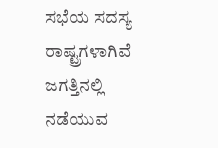ಸಭೆಯ ಸದಸ್ಯ ರಾಷ್ಟ್ರಗಳಾಗಿವೆ ಜಗತ್ತಿನಲ್ಲಿ ನಡೆಯುವ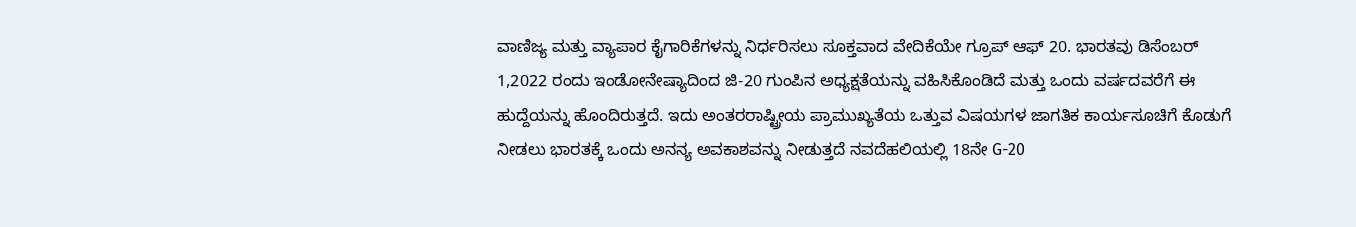ವಾಣಿಜ್ಯ ಮತ್ತು ವ್ಯಾಪಾರ ಕೈಗಾರಿಕೆಗಳನ್ನು ನಿರ್ಧರಿಸಲು ಸೂಕ್ತವಾದ ವೇದಿಕೆಯೇ ಗ್ರೂಪ್ ಆಫ್ 20. ಭಾರತವು ಡಿಸೆಂಬರ್ 1,2022 ರಂದು ಇಂಡೋನೇಷ್ಯಾದಿಂದ ಜಿ-20 ಗುಂಪಿನ ಅಧ್ಯಕ್ಷತೆಯನ್ನು ವಹಿಸಿಕೊಂಡಿದೆ ಮತ್ತು ಒಂದು ವರ್ಷದವರೆಗೆ ಈ ಹುದ್ದೆಯನ್ನು ಹೊಂದಿರುತ್ತದೆ. ಇದು ಅಂತರರಾಷ್ಟ್ರೀಯ ಪ್ರಾಮುಖ್ಯತೆಯ ಒತ್ತುವ ವಿಷಯಗಳ ಜಾಗತಿಕ ಕಾರ್ಯಸೂಚಿಗೆ ಕೊಡುಗೆ ನೀಡಲು ಭಾರತಕ್ಕೆ ಒಂದು ಅನನ್ಯ ಅವಕಾಶವನ್ನು ನೀಡುತ್ತದೆ ನವದೆಹಲಿಯಲ್ಲಿ 18ನೇ G-20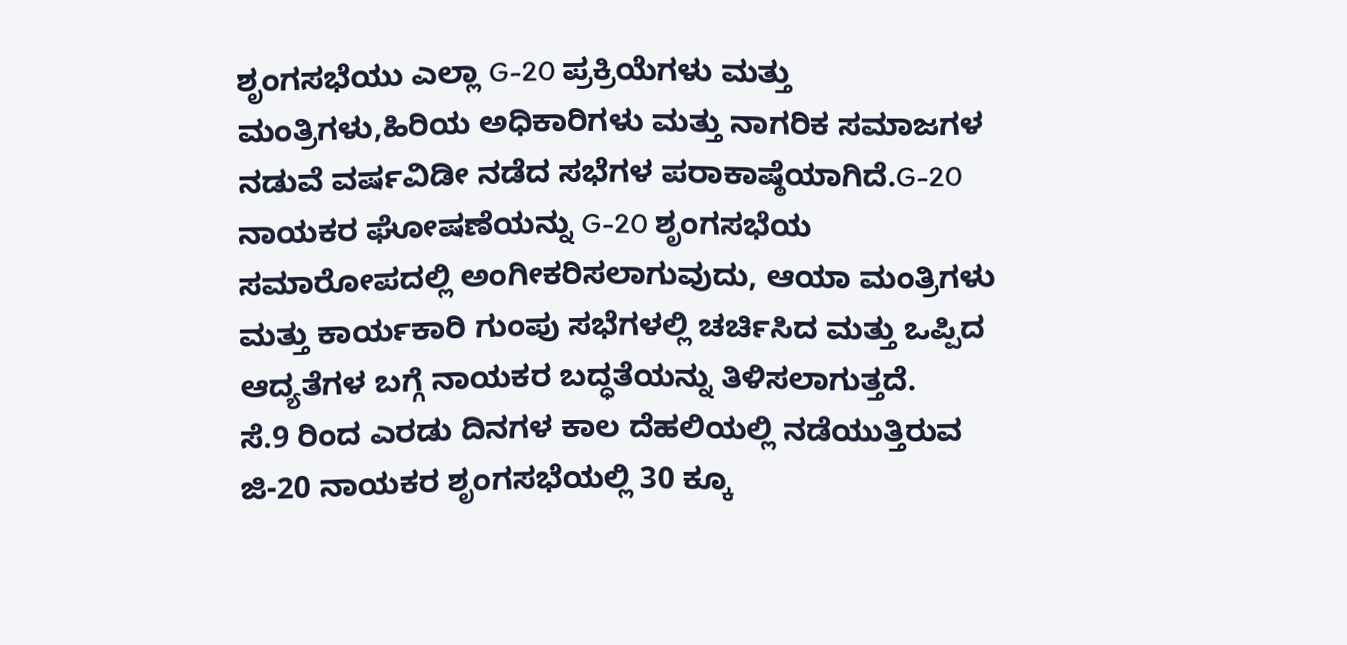ಶೃಂಗಸಭೆಯು ಎಲ್ಲಾ G-20 ಪ್ರಕ್ರಿಯೆಗಳು ಮತ್ತು ಮಂತ್ರಿಗಳು,ಹಿರಿಯ ಅಧಿಕಾರಿಗಳು ಮತ್ತು ನಾಗರಿಕ ಸಮಾಜಗಳ ನಡುವೆ ವರ್ಷವಿಡೀ ನಡೆದ ಸಭೆಗಳ ಪರಾಕಾಷ್ಠೆಯಾಗಿದೆ.G-20 ನಾಯಕರ ಘೋಷಣೆಯನ್ನು G-20 ಶೃಂಗಸಭೆಯ ಸಮಾರೋಪದಲ್ಲಿ ಅಂಗೀಕರಿಸಲಾಗುವುದು, ಆಯಾ ಮಂತ್ರಿಗಳು ಮತ್ತು ಕಾರ್ಯಕಾರಿ ಗುಂಪು ಸಭೆಗಳಲ್ಲಿ ಚರ್ಚಿಸಿದ ಮತ್ತು ಒಪ್ಪಿದ ಆದ್ಯತೆಗಳ ಬಗ್ಗೆ ನಾಯಕರ ಬದ್ಧತೆಯನ್ನು ತಿಳಿಸಲಾಗುತ್ತದೆ.
ಸೆ.9 ರಿಂದ ಎರಡು ದಿನಗಳ ಕಾಲ ದೆಹಲಿಯಲ್ಲಿ ನಡೆಯುತ್ತಿರುವ ಜಿ-20 ನಾಯಕರ ಶೃಂಗಸಭೆಯಲ್ಲಿ 30 ಕ್ಕೂ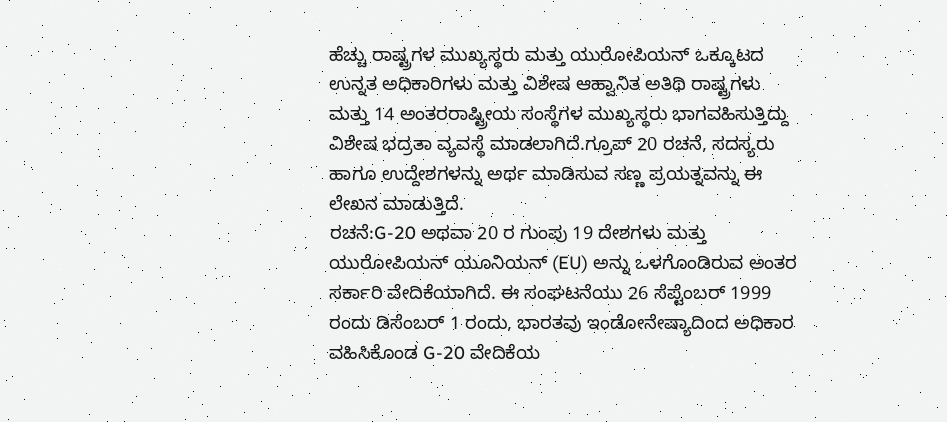ಹೆಚ್ಚು ರಾಷ್ಟ್ರಗಳ ಮುಖ್ಯಸ್ಥರು ಮತ್ತು ಯುರೋಪಿಯನ್ ಒಕ್ಕೂಟದ ಉನ್ನತ ಅಧಿಕಾರಿಗಳು ಮತ್ತು ವಿಶೇಷ ಆಹ್ವಾನಿತ ಅತಿಥಿ ರಾಷ್ಟ್ರಗಳು ಮತ್ತು 14 ಅಂತರರಾಷ್ಟ್ರೀಯ ಸಂಸ್ಥೆಗಳ ಮುಖ್ಯಸ್ಥರು ಭಾಗವಹಿಸುತ್ತಿದ್ದು ವಿಶೇಷ ಭದ್ರತಾ ವ್ಯವಸ್ಥೆ ಮಾಡಲಾಗಿದೆ.ಗ್ರೂಪ್ 20 ರಚನೆ, ಸದಸ್ಯರು ಹಾಗೂ ಉದ್ದೇಶಗಳನ್ನು ಅರ್ಥ ಮಾಡಿಸುವ ಸಣ್ಣ ಪ್ರಯತ್ನವನ್ನು ಈ ಲೇಖನ ಮಾಡುತ್ತಿದೆ.
ರಚನೆ:G-20 ಅಥವಾ 20 ರ ಗುಂಪು 19 ದೇಶಗಳು ಮತ್ತು ಯುರೋಪಿಯನ್ ಯೂನಿಯನ್ (EU) ಅನ್ನು ಒಳಗೊಂಡಿರುವ ಅಂತರ ಸರ್ಕಾರಿ ವೇದಿಕೆಯಾಗಿದೆ. ಈ ಸಂಘಟನೆಯು 26 ಸೆಪ್ಟೆಂಬರ್ 1999 ರಂದು ಡಿಸೆಂಬರ್ 1 ರಂದು, ಭಾರತವು ಇಂಡೋನೇಷ್ಯಾದಿಂದ ಅಧಿಕಾರ ವಹಿಸಿಕೊಂಡ G-20 ವೇದಿಕೆಯ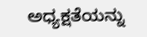ಅಧ್ಯಕ್ಷತೆಯನ್ನು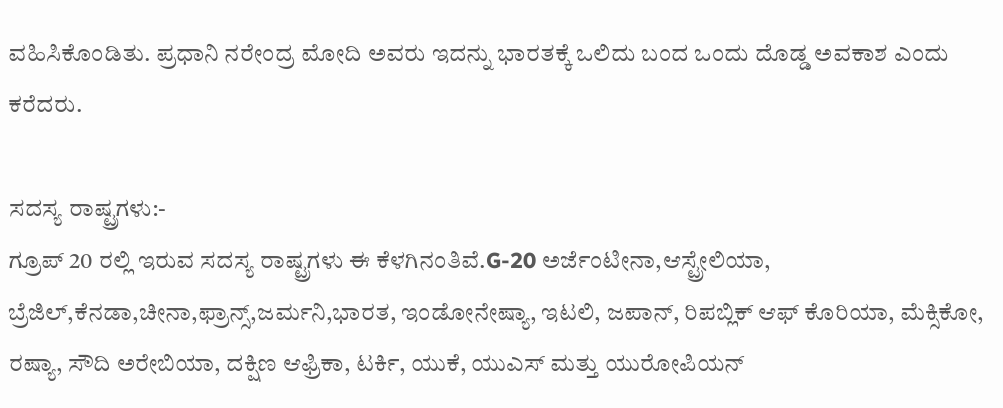ವಹಿಸಿಕೊಂಡಿತು. ಪ್ರಧಾನಿ ನರೇಂದ್ರ ಮೋದಿ ಅವರು ಇದನ್ನು ಭಾರತಕ್ಕೆ ಒಲಿದು ಬಂದ ಒಂದು ದೊಡ್ಡ ಅವಕಾಶ ಎಂದು ಕರೆದರು.

ಸದಸ್ಯ ರಾಷ್ಟ್ರಗಳು:-
ಗ್ರೂಪ್ 20 ರಲ್ಲಿ ಇರುವ ಸದಸ್ಯ ರಾಷ್ಟ್ರಗಳು ಈ ಕೆಳಗಿನಂತಿವೆ.G-20 ಅರ್ಜೆಂಟೀನಾ,ಆಸ್ಟ್ರೇಲಿಯಾ, ಬ್ರೆಜಿಲ್,ಕೆನಡಾ,ಚೀನಾ,ಫ್ರಾನ್ಸ್,ಜರ್ಮನಿ,ಭಾರತ, ಇಂಡೋನೇಷ್ಯಾ, ಇಟಲಿ, ಜಪಾನ್, ರಿಪಬ್ಲಿಕ್ ಆಫ್ ಕೊರಿಯಾ, ಮೆಕ್ಸಿಕೋ, ರಷ್ಯಾ, ಸೌದಿ ಅರೇಬಿಯಾ, ದಕ್ಷಿಣ ಆಫ್ರಿಕಾ, ಟರ್ಕಿ, ಯುಕೆ, ಯುಎಸ್ ಮತ್ತು ಯುರೋಪಿಯನ್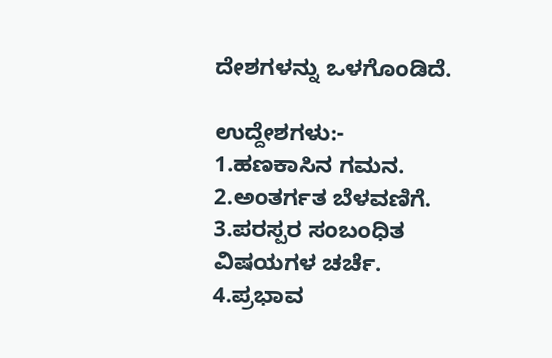ದೇಶಗಳನ್ನು ಒಳಗೊಂಡಿದೆ.

ಉದ್ದೇಶಗಳು:-
1.ಹಣಕಾಸಿನ ಗಮನ.
2.ಅಂತರ್ಗತ ಬೆಳವಣಿಗೆ.
3.ಪರಸ್ಪರ ಸಂಬಂಧಿತ ವಿಷಯಗಳ ಚರ್ಚೆ.
4.ಪ್ರಭಾವ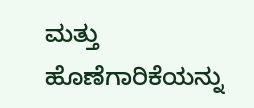ಮತ್ತು ಹೊಣೆಗಾರಿಕೆಯನ್ನು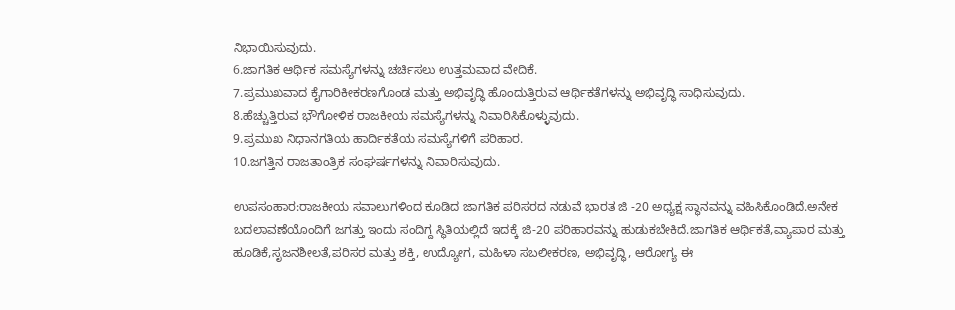ನಿಭಾಯಿಸುವುದು.
6.ಜಾಗತಿಕ ಆರ್ಥಿಕ ಸಮಸ್ಯೆಗಳನ್ನು ಚರ್ಚಿಸಲು ಉತ್ತಮವಾದ ವೇದಿಕೆ.
7.ಪ್ರಮುಖವಾದ ಕೈಗಾರಿಕೀಕರಣಗೊಂಡ ಮತ್ತು ಅಭಿವೃದ್ಧಿ ಹೊಂದುತ್ತಿರುವ ಆರ್ಥಿಕತೆಗಳನ್ನು ಅಭಿವೃದ್ಧಿ ಸಾಧಿಸುವುದು.
8.ಹೆಚ್ಚುತ್ತಿರುವ ಭೌಗೋಳಿಕ ರಾಜಕೀಯ ಸಮಸ್ಯೆಗಳನ್ನು ನಿವಾರಿಸಿಕೊಳ್ಳುವುದು.
9.ಪ್ರಮುಖ ನಿಧಾನಗತಿಯ ಹಾರ್ದಿಕತೆಯ ಸಮಸ್ಯೆಗಳಿಗೆ ಪರಿಹಾರ.
10.ಜಗತ್ತಿನ ರಾಜತಾಂತ್ರಿಕ ಸಂಘರ್ಷಗಳನ್ನು ನಿವಾರಿಸುವುದು.

ಉಪಸಂಹಾರ:ರಾಜಕೀಯ ಸವಾಲುಗಳಿಂದ ಕೂಡಿದ ಜಾಗತಿಕ ಪರಿಸರದ ನಡುವೆ ಭಾರತ ಜಿ -20 ಅಧ್ಯಕ್ಷ ಸ್ಥಾನವನ್ನು ವಹಿಸಿಕೊಂಡಿದೆ.ಅನೇಕ ಬದಲಾವಣೆಯೊಂದಿಗೆ ಜಗತ್ತು ಇಂದು ಸಂದಿಗ್ದ ಸ್ಥಿತಿಯಲ್ಲಿದೆ ಇದಕ್ಕೆ ಜಿ-20 ಪರಿಹಾರವನ್ನು ಹುಡುಕಬೇಕಿದೆ.ಜಾಗತಿಕ ಆರ್ಥಿಕತೆ,ವ್ಯಾಪಾರ ಮತ್ತು ಹೂಡಿಕೆ,ಸೃಜನಶೀಲತೆ,ಪರಿಸರ ಮತ್ತು ಶಕ್ತಿ, ಉದ್ಯೋಗ, ಮಹಿಳಾ ಸಬಲೀಕರಣ, ಅಭಿವೃದ್ಧಿ, ಆರೋಗ್ಯ ಈ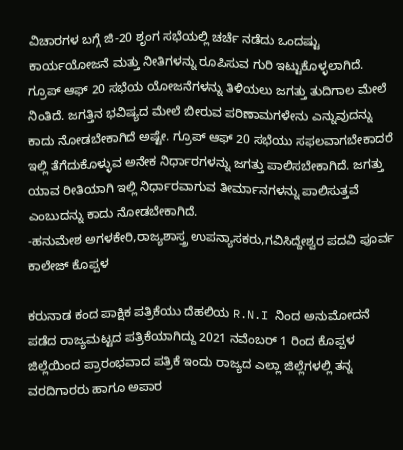ವಿಚಾರಗಳ ಬಗ್ಗೆ ಜಿ-20 ಶೃಂಗ ಸಭೆಯಲ್ಲಿ ಚರ್ಚೆ ನಡೆದು ಒಂದಷ್ಟು ಕಾರ್ಯಯೋಜನೆ ಮತ್ತು ನೀತಿಗಳನ್ನು ರೂಪಿಸುವ ಗುರಿ ಇಟ್ಟುಕೊಳ್ಳಲಾಗಿದೆ. ಗ್ರೂಪ್ ಆಫ್ 20 ಸಭೆಯ ಯೋಜನೆಗಳನ್ನು ತಿಳಿಯಲು ಜಗತ್ತು ತುದಿಗಾಲ ಮೇಲೆ ನಿಂತಿದೆ. ಜಗತ್ತಿನ ಭವಿಷ್ಯದ ಮೇಲೆ ಬೀರುವ ಪರಿಣಾಮಗಳೇನು ಎನ್ನುವುದನ್ನು ಕಾದು ನೋಡಬೇಕಾಗಿದೆ ಅಷ್ಟೇ. ಗ್ರೂಪ್ ಆಫ್ 20 ಸಭೆಯು ಸಫಲವಾಗಬೇಕಾದರೆ ಇಲ್ಲಿ ತೆಗೆದುಕೊಳ್ಳುವ ಅನೇಕ ನಿರ್ಧಾರಗಳನ್ನು ಜಗತ್ತು ಪಾಲಿಸಬೇಕಾಗಿದೆ. ಜಗತ್ತು ಯಾವ ರೀತಿಯಾಗಿ ಇಲ್ಲಿ ನಿರ್ಧಾರವಾಗುವ ತೀರ್ಮಾನಗಳನ್ನು ಪಾಲಿಸುತ್ತವೆ ಎಂಬುದನ್ನು ಕಾದು ನೋಡಬೇಕಾಗಿದೆ.
-ಹನುಮೇಶ ಅಗಳಕೇರಿ,ರಾಜ್ಯಶಾಸ್ತ್ರ ಉಪನ್ಯಾಸಕರು,ಗವಿಸಿದ್ದೇಶ್ವರ ಪದವಿ ಪೂರ್ವ ಕಾಲೇಜ್ ಕೊಪ್ಪಳ

ಕರುನಾಡ ಕಂದ ಪಾಕ್ಷಿಕ ಪತ್ರಿಕೆಯು ದೆಹಲಿಯ R.N.I ನಿಂದ ಅನುಮೋದನೆ ಪಡೆದ ರಾಜ್ಯಮಟ್ಟದ ಪತ್ರಿಕೆಯಾಗಿದ್ದು 2021 ನವೆಂಬರ್ 1 ರಿಂದ ಕೊಪ್ಪಳ ಜಿಲ್ಲೆಯಿಂದ ಪ್ರಾರಂಭವಾದ ಪತ್ರಿಕೆ ಇಂದು ರಾಜ್ಯದ ಎಲ್ಲಾ ಜಿಲ್ಲೆಗಳಲ್ಲಿ ತನ್ನ ವರದಿಗಾರರು ಹಾಗೂ ಅಪಾರ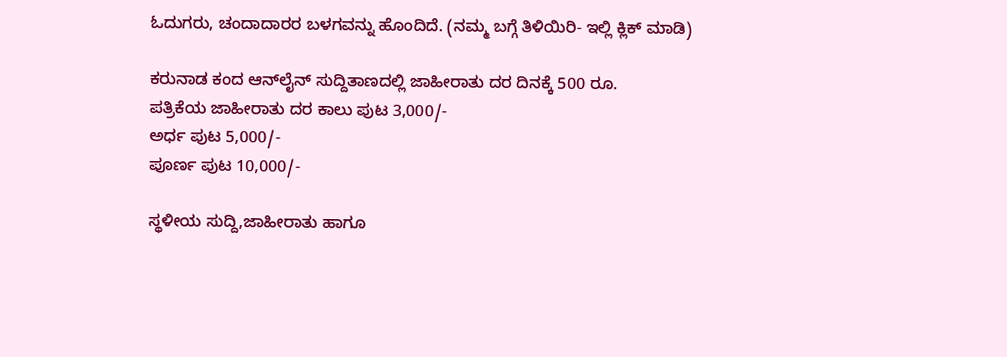ಓದುಗರು, ಚಂದಾದಾರರ ಬಳಗವನ್ನು ಹೊಂದಿದೆ. (ನಮ್ಮ ಬಗ್ಗೆ ತಿಳಿಯಿರಿ- ಇಲ್ಲಿ ಕ್ಲಿಕ್‌ ಮಾಡಿ)

ಕರುನಾಡ ಕಂದ ಆನ್‌ಲೈನ್‌ ಸುದ್ದಿತಾಣದಲ್ಲಿ ಜಾಹೀರಾತು ದರ ದಿನಕ್ಕೆ 500 ರೂ.
ಪತ್ರಿಕೆಯ ಜಾಹೀರಾತು ದರ ಕಾಲು ಪುಟ 3,000/-
ಅರ್ಧ ಪುಟ 5,000/-
ಪೂರ್ಣ ಪುಟ 10,000/-

ಸ್ಥಳೀಯ ಸುದ್ದಿ,ಜಾಹೀರಾತು ಹಾಗೂ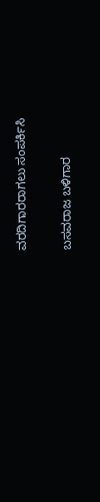ವರದಿಗಾರರಾಗಲು ಸಂಪರ್ಕಿಸಿ

ಬಸವರಾಜ ಬಳಿಗಾರ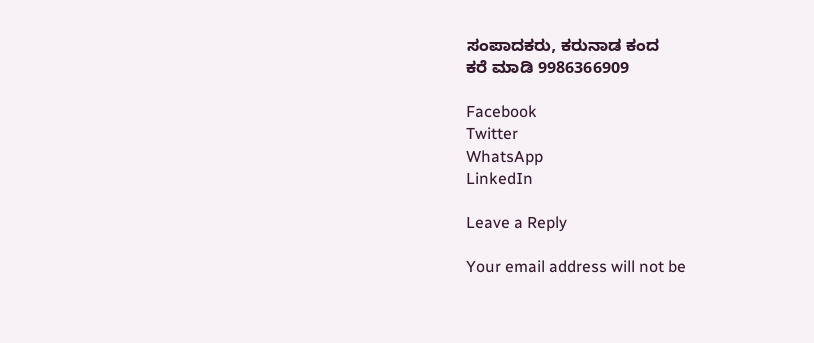ಸಂಪಾದಕರು, ಕರುನಾಡ ಕಂದ
ಕರೆ ಮಾಡಿ 9986366909

Facebook
Twitter
WhatsApp
LinkedIn

Leave a Reply

Your email address will not be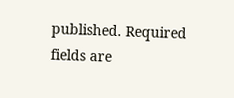published. Required fields are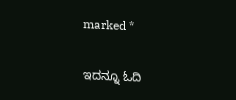marked *

ಇದನ್ನೂ ಓದಿ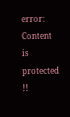error: Content is protected !!